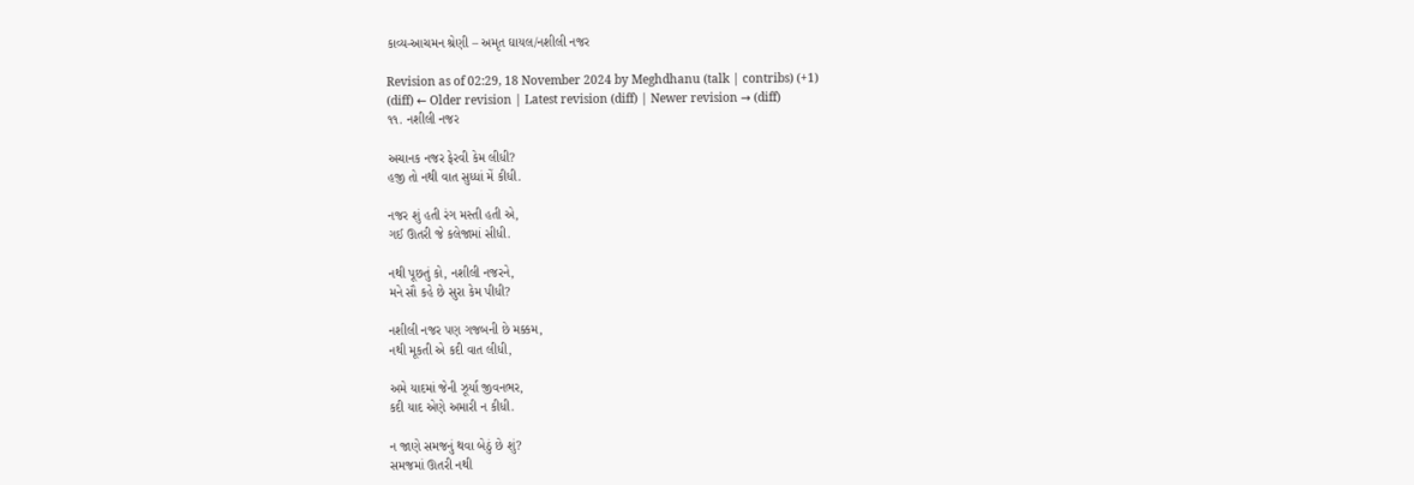કાવ્ય-આચમન શ્રેણી – અમૃત ઘાયલ/નશીલી નજર

Revision as of 02:29, 18 November 2024 by Meghdhanu (talk | contribs) (+1)
(diff) ← Older revision | Latest revision (diff) | Newer revision → (diff)
૧૧. નશીલી નજર

અચાનક નજર ફેરવી કેમ લીધી?
હજી તો નથી વાત સુધ્ધાં મેં કીધી.

નજર શું હતી રંગ મસ્તી હતી એ,
ગઈ ઊતરી જે કલેજામાં સીધી.

નથી પૂછતું કો, નશીલી નજરને,
મને સૌ કહે છે સુરા કેમ પીધી?

નશીલી નજર પણ ગજબની છે મક્કમ,
નથી મૂકતી એ કદી વાત લીધી,

અમે યાદમાં જેની ઝૂર્યા જીવનભર,
કદી યાદ એણે અમારી ન કીધી.

ન જાણે સમજનું થવા બેઠું છે શું?
સમજમાં ઊતરી નથી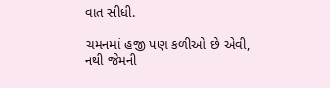વાત સીધી.

ચમનમાં હજી પણ કળીઓ છે એવી,
નથી જેમની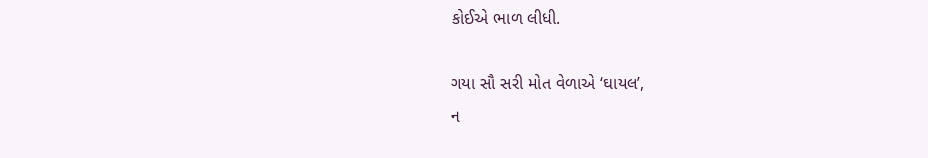કોઈએ ભાળ લીધી.

ગયા સૌ સરી મોત વેળાએ ‘ઘાયલ’,
ન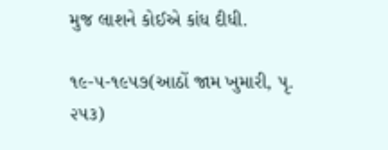મુજ લાશને કોઈએ કાંધ દીધી.

૧૯-૫-૧૯૫૭(આઠોં જામ ખુમારી, પૃ. ૨૫૩)